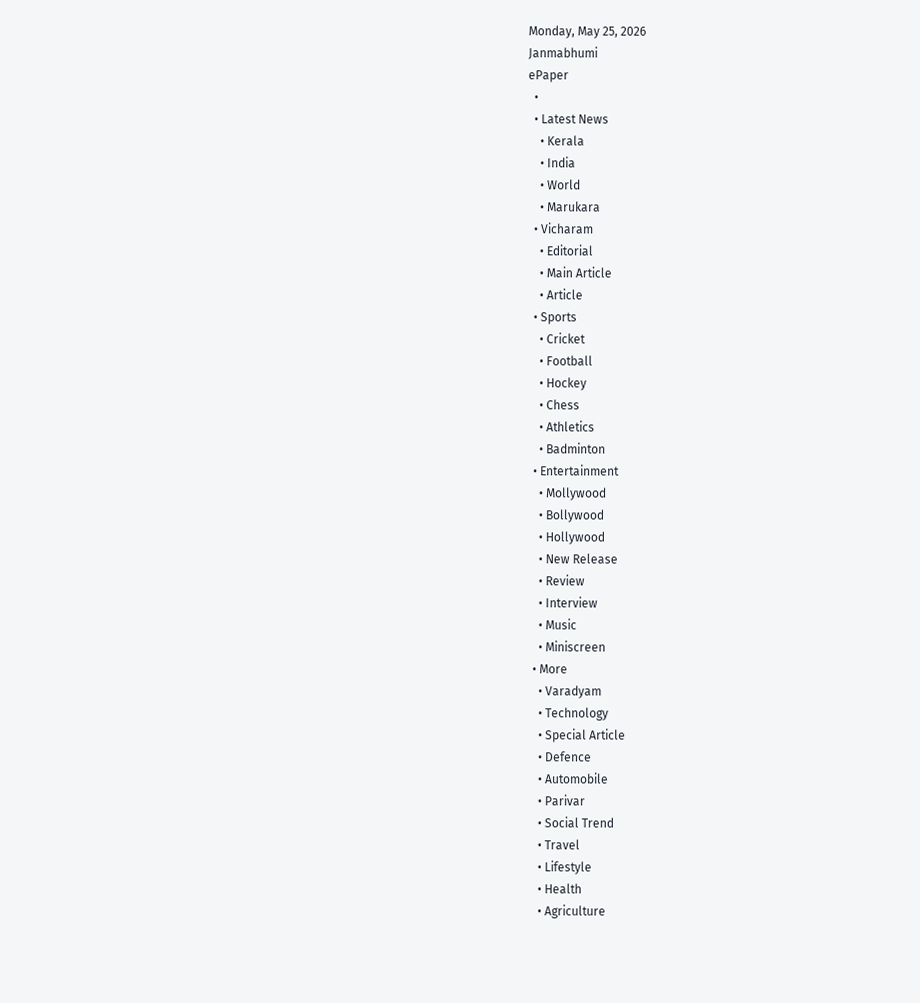Monday, May 25, 2026
Janmabhumi
ePaper
  •
  • Latest News
    • Kerala
    • India
    • World
    • Marukara
  • Vicharam
    • Editorial
    • Main Article
    • Article
  • Sports
    • Cricket
    • Football
    • Hockey
    • Chess
    • Athletics
    • Badminton
  • Entertainment
    • Mollywood
    • Bollywood
    • Hollywood
    • New Release
    • Review
    • Interview
    • Music
    • Miniscreen
  • More
    • Varadyam
    • Technology
    • Special Article
    • Defence
    • Automobile
    • Parivar
    • Social Trend
    • Travel
    • Lifestyle
    • Health
    • Agriculture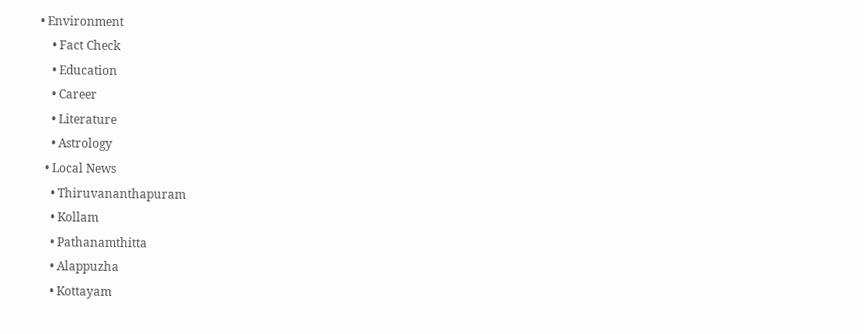• Environment
    • Fact Check
    • Education
    • Career
    • Literature
    • Astrology
  • Local News
    • Thiruvananthapuram
    • Kollam
    • Pathanamthitta
    • Alappuzha
    • Kottayam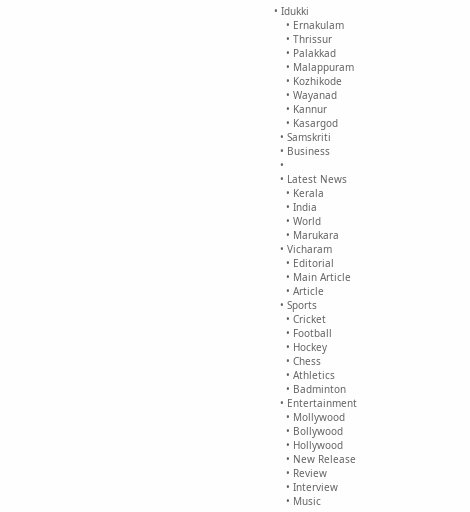• Idukki
    • Ernakulam
    • Thrissur
    • Palakkad
    • Malappuram
    • Kozhikode
    • Wayanad
    • Kannur
    • Kasargod
  • Samskriti
  • Business
  •
  • Latest News
    • Kerala
    • India
    • World
    • Marukara
  • Vicharam
    • Editorial
    • Main Article
    • Article
  • Sports
    • Cricket
    • Football
    • Hockey
    • Chess
    • Athletics
    • Badminton
  • Entertainment
    • Mollywood
    • Bollywood
    • Hollywood
    • New Release
    • Review
    • Interview
    • Music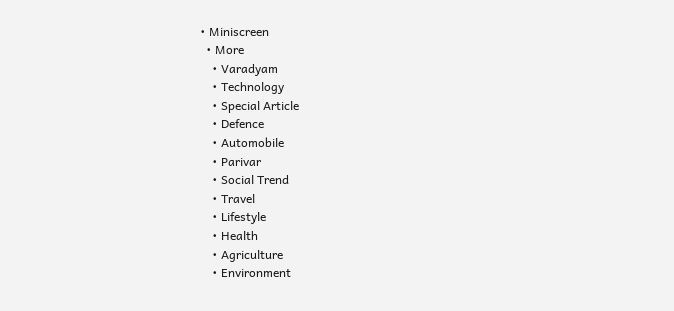• Miniscreen
  • More
    • Varadyam
    • Technology
    • Special Article
    • Defence
    • Automobile
    • Parivar
    • Social Trend
    • Travel
    • Lifestyle
    • Health
    • Agriculture
    • Environment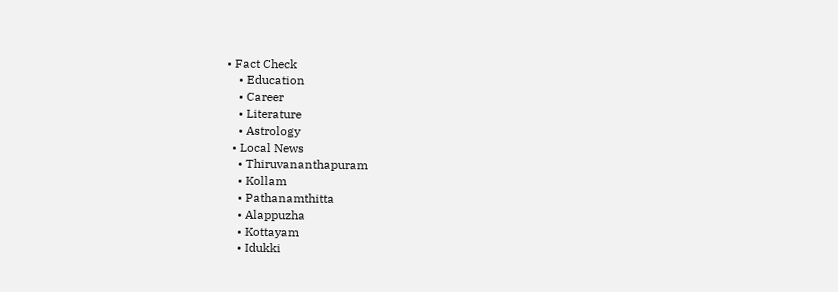• Fact Check
    • Education
    • Career
    • Literature
    • Astrology
  • Local News
    • Thiruvananthapuram
    • Kollam
    • Pathanamthitta
    • Alappuzha
    • Kottayam
    • Idukki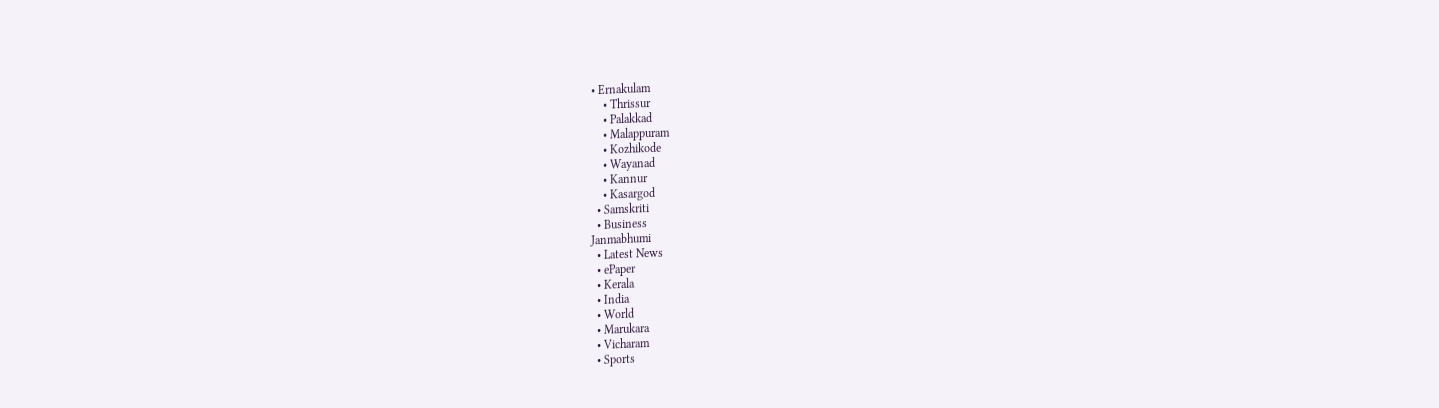• Ernakulam
    • Thrissur
    • Palakkad
    • Malappuram
    • Kozhikode
    • Wayanad
    • Kannur
    • Kasargod
  • Samskriti
  • Business
Janmabhumi
  • Latest News
  • ePaper
  • Kerala
  • India
  • World
  • Marukara
  • Vicharam
  • Sports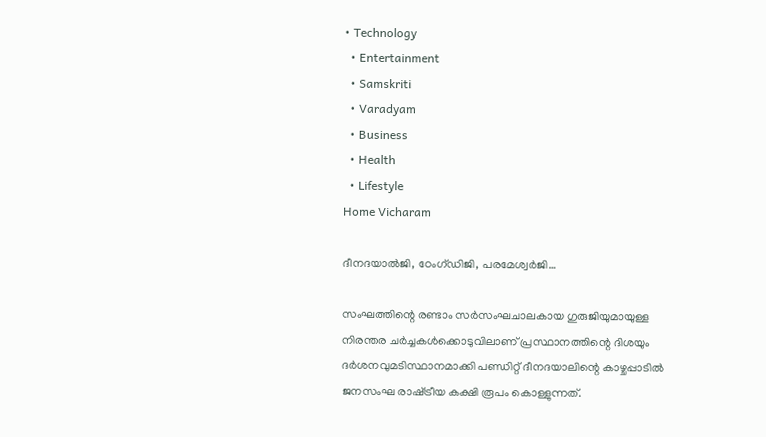• Technology
  • Entertainment
  • Samskriti
  • Varadyam
  • Business
  • Health
  • Lifestyle
Home Vicharam

ദീനദയാല്‍ജി, ഠേംഗ്ഡിജി, പരമേശ്വര്‍ജി…

സംഘത്തിന്റെ രണ്ടാം സര്‍സംഘചാലകായ ഗുരുജിയുമായുള്ള നിരന്തര ചര്‍ച്ചകള്‍ക്കൊടുവിലാണ് പ്രസ്ഥാനത്തിന്റെ ദിശയും ദര്‍ശനവുമടിസ്ഥാനമാക്കി പണ്ഡിറ്റ് ദീനദയാലിന്റെ കാഴ്ചപ്പാടില്‍ ജനസംഘ രാഷ്‌ട്രീയ കക്ഷി രൂപം കൊള്ളുന്നത്.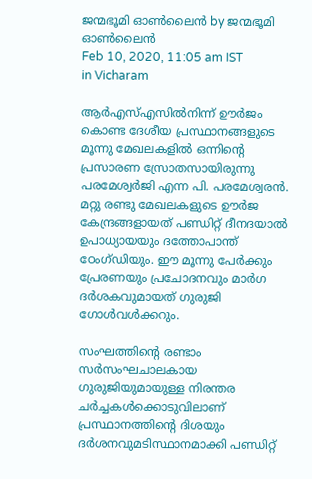ജന്മഭൂമി ഓണ്‍ലൈന്‍ by ജന്മഭൂമി ഓണ്‍ലൈന്‍
Feb 10, 2020, 11:05 am IST
in Vicharam

ആര്‍എസ്എസില്‍നിന്ന് ഊര്‍ജം കൊണ്ട ദേശീയ പ്രസ്ഥാനങ്ങളുടെ മൂന്നു മേഖലകളില്‍ ഒന്നിന്റെ പ്രസാരണ സ്രോതസായിരുന്നു പരമേശ്വര്‍ജി എന്ന പി. പരമേശ്വരന്‍. മറ്റു രണ്ടു മേഖലകളുടെ ഊര്‍ജ കേന്ദ്രങ്ങളായത് പണ്ഡിറ്റ് ദീനദയാല്‍ ഉപാധ്യായയും ദത്തോപാന്ത് ഠേംഗ്ഡിയും. ഈ മൂന്നു പേര്‍ക്കും പ്രേരണയും പ്രചോദനവും മാര്‍ഗ ദര്‍ശകവുമായത് ഗുരുജി ഗോള്‍വള്‍ക്കറും.

സംഘത്തിന്റെ രണ്ടാം സര്‍സംഘചാലകായ ഗുരുജിയുമായുള്ള നിരന്തര ചര്‍ച്ചകള്‍ക്കൊടുവിലാണ് പ്രസ്ഥാനത്തിന്റെ ദിശയും ദര്‍ശനവുമടിസ്ഥാനമാക്കി പണ്ഡിറ്റ്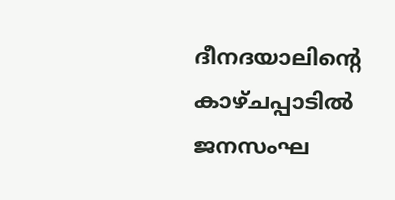ദീനദയാലിന്റെ കാഴ്ചപ്പാടില്‍ ജനസംഘ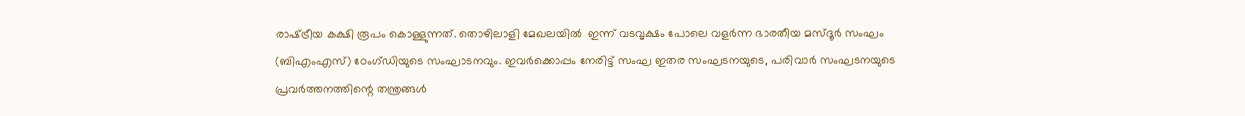രാഷ്‌ട്രീയ കക്ഷി രൂപം കൊള്ളുന്നത്. തൊഴിലാളി മേഖലയില്‍  ഇന്ന് വടവൃക്ഷം പോലെ വളര്‍ന്ന ഭാരതീയ മസ്ദൂര്‍ സംഘം (ബിഎംഎസ്) ഠേംഗ്ഡിയുടെ സംഘാടനവും. ഇവര്‍ക്കൊപ്പം നേരിട്ട് സംഘ ഇതര സംഘടനയുടെ, പരിവാര്‍ സംഘടനയുടെ പ്രവര്‍ത്തനത്തിന്റെ തന്ത്രങ്ങള്‍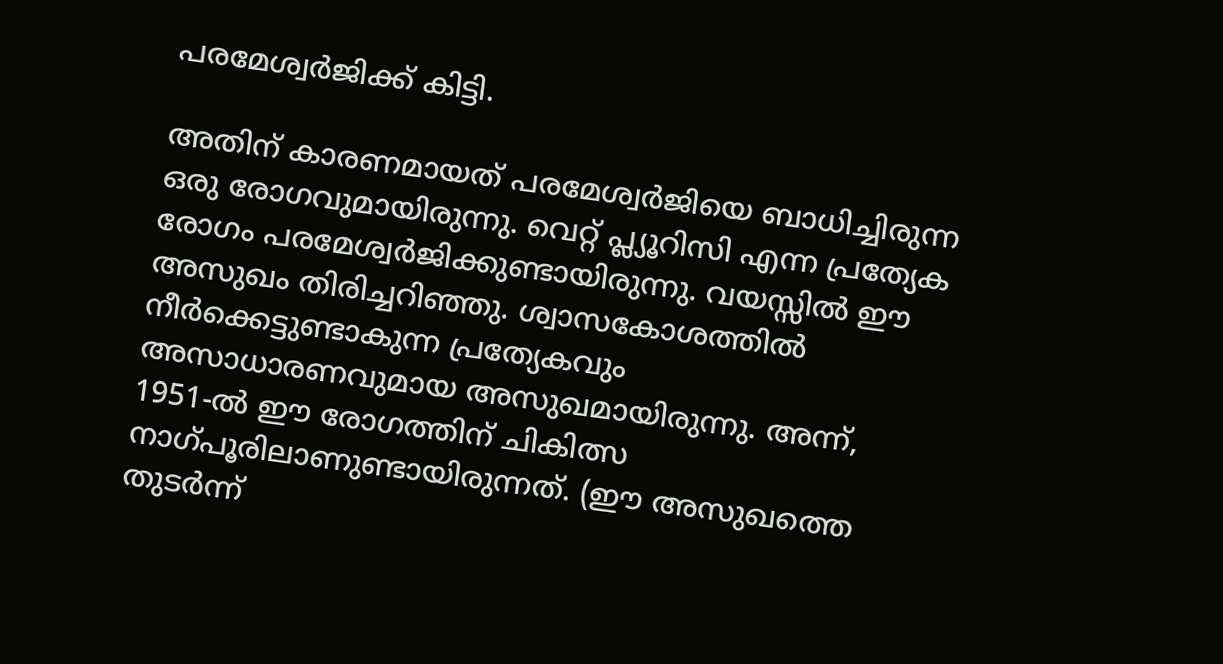പരമേശ്വര്‍ജിക്ക് കിട്ടി.

അതിന് കാരണമായത് പരമേശ്വര്‍ജിയെ ബാധിച്ചിരുന്ന ഒരു രോഗവുമായിരുന്നു. വെറ്റ് പ്ല്യൂറിസി എന്ന പ്രത്യേക രോഗം പരമേശ്വര്‍ജിക്കുണ്ടായിരുന്നു. വയസ്സില്‍ ഈ അസുഖം തിരിച്ചറിഞ്ഞു. ശ്വാസകോശത്തില്‍ നീര്‍ക്കെട്ടുണ്ടാകുന്ന പ്രത്യേകവും അസാധാരണവുമായ അസുഖമായിരുന്നു. അന്ന്, 1951-ല്‍ ഈ രോഗത്തിന് ചികിത്സ നാഗ്പൂരിലാണുണ്ടായിരുന്നത്. (ഈ അസുഖത്തെ തുടര്‍ന്ന്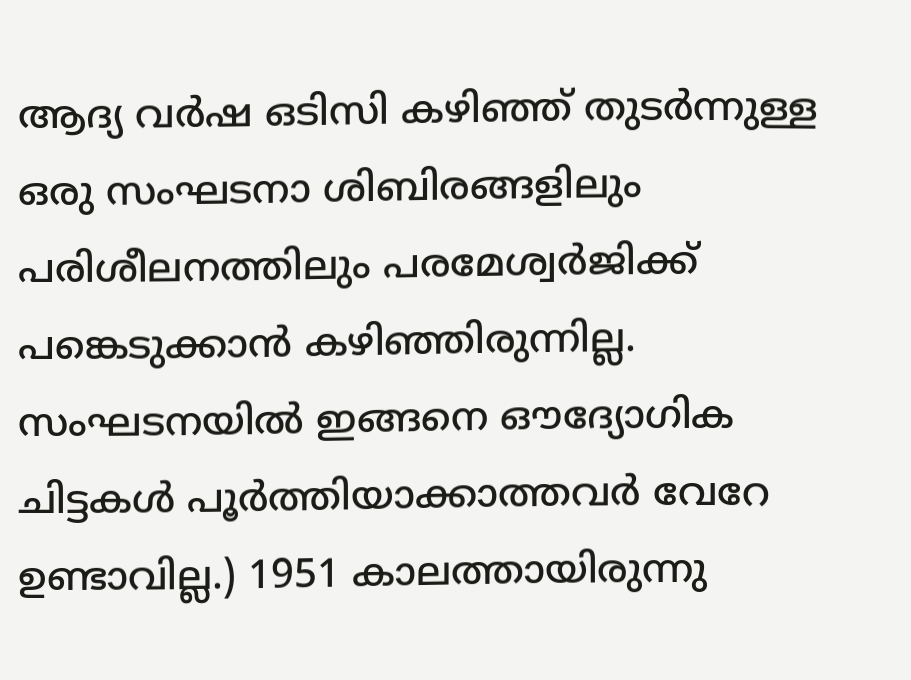ആദ്യ വര്‍ഷ ഒടിസി കഴിഞ്ഞ് തുടര്‍ന്നുള്ള ഒരു സംഘടനാ ശിബിരങ്ങളിലും പരിശീലനത്തിലും പരമേശ്വര്‍ജിക്ക് പങ്കെടുക്കാന്‍ കഴിഞ്ഞിരുന്നില്ല. സംഘടനയില്‍ ഇങ്ങനെ ഔദ്യോഗിക ചിട്ടകള്‍ പൂര്‍ത്തിയാക്കാത്തവര്‍ വേറേ ഉണ്ടാവില്ല.) 1951 കാലത്തായിരുന്നു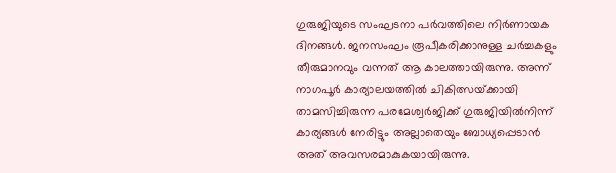ഗുരുജിയുടെ സംഘടനാ പര്‍വത്തിലെ നിര്‍ണായക ദിനങ്ങള്‍. ജനസംഘം രൂപീകരിക്കാനുള്ള ചര്‍ച്ചകളും തീരുമാനവും വന്നത് ആ കാലത്തായിരുന്നു. അന്ന് നാഗപൂര്‍ കാര്യാലയത്തില്‍ ചികിത്സയ്‌ക്കായി താമസിച്ചിരുന്ന പരമേശ്വര്‍ജിക്ക് ഗുരുജിയില്‍നിന്ന് കാര്യങ്ങള്‍ നേരിട്ടും അല്ലാതെയും ബോധ്യപ്പെടാന്‍ അത് അവസരമാകുകയായിരുന്നു.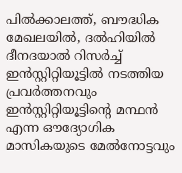പില്‍ക്കാലത്ത്, ബൗദ്ധിക മേഖലയില്‍, ദല്‍ഹിയില്‍ ദീനദയാല്‍ റിസര്‍ച്ച് ഇന്‍സ്റ്റിറ്റിയൂട്ടില്‍ നടത്തിയ പ്രവര്‍ത്തനവും ഇന്‍സ്റ്റിറ്റിയൂട്ടിന്റെ മന്ഥന്‍ എന്ന ഔദ്യോഗിക മാസികയുടെ മേല്‍നോട്ടവും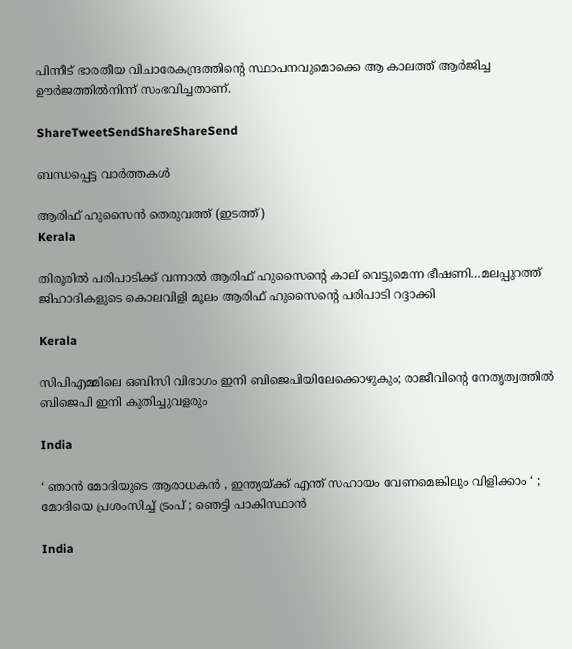പിന്നീട് ഭാരതീയ വിചാരേകന്ദ്രത്തിന്റെ സ്ഥാപനവുമൊക്കെ ആ കാലത്ത് ആര്‍ജിച്ച ഊര്‍ജത്തില്‍നിന്ന് സംഭവിച്ചതാണ്.

ShareTweetSendShareShareSend

ബന്ധപ്പെട്ട വാര്‍ത്തകള്‍

ആരിഫ് ഹുസൈന്‍ തെരുവത്ത് (ഇടത്ത്)
Kerala

തിരൂരില്‍ പരിപാടിക്ക് വന്നാല്‍ ആരിഫ് ഹുസൈന്റെ കാല് വെട്ടുമെന്ന ഭീഷണി…മലപ്പുറത്ത് ജിഹാദികളുടെ കൊലവിളി മൂലം ആരിഫ് ഹുസൈന്റെ പരിപാടി റദ്ദാക്കി

Kerala

സിപിഎമ്മിലെ ഒബിസി വിഭാഗം ഇനി ബിജെപിയിലേക്കൊഴുകും; രാജീവിന്റെ നേതൃത്വത്തില്‍ ബിജെപി ഇനി കുതിച്ചുവളരും

India

‘ ഞാൻ മോദിയുടെ ആരാധകൻ , ഇന്ത്യയ്‌ക്ക് എന്ത് സഹായം വേണമെങ്കിലും വിളിക്കാം ‘ ; മോദിയെ പ്രശംസിച്ച് ട്രംപ് ; ഞെട്ടി പാകിസ്ഥാൻ

India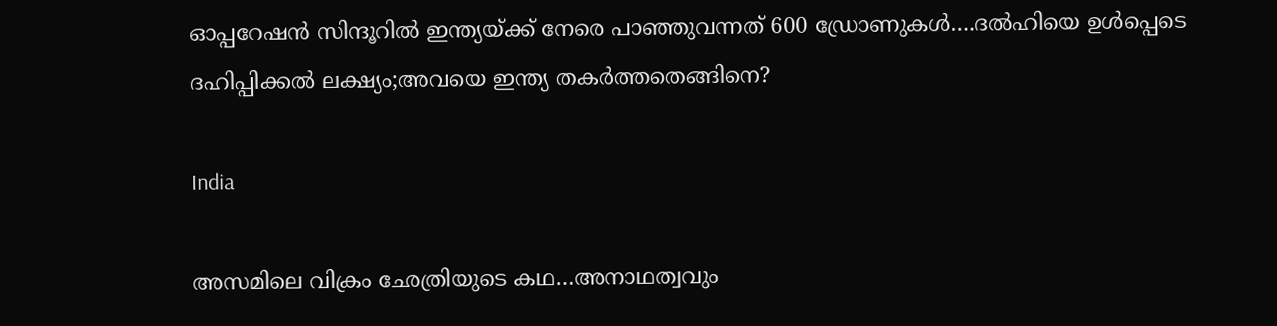ഓപ്പറേഷന്‍ സിന്ദൂറില്‍ ഇന്ത്യയ്‌ക്ക് നേരെ പാഞ്ഞുവന്നത് 600 ഡ്രോണുകള്‍….ദല്‍ഹിയെ ഉള്‍പ്പെടെ ദഹിപ്പിക്കല്‍ ലക്ഷ്യം;അവയെ ഇന്ത്യ തകര്‍ത്തതെങ്ങിനെ?

India

അസമിലെ വിക്രം ഛേത്രിയുടെ കഥ…അനാഥത്വവും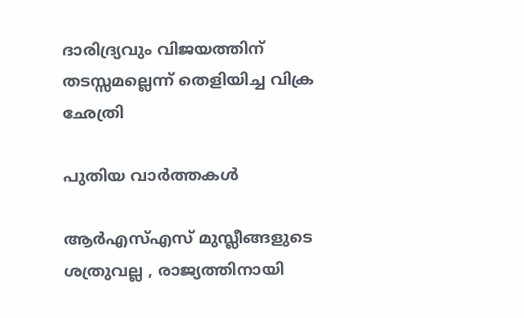ദാരിദ്ര്യവും വിജയത്തിന് തടസ്സമല്ലെന്ന് തെളിയിച്ച വിക്ര ഛേത്രി

പുതിയ വാര്‍ത്തകള്‍

ആർ‌എസ്‌എസ് മുസ്ലീങ്ങളുടെ ശത്രുവല്ല , രാജ്യത്തിനായി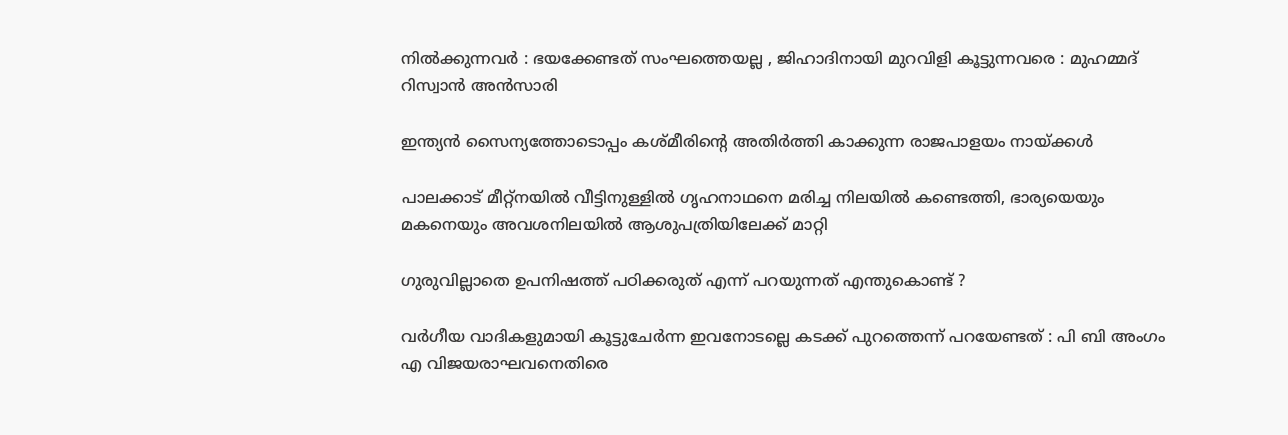നിൽക്കുന്നവർ : ഭയക്കേണ്ടത് സംഘത്തെയല്ല , ജിഹാദിനായി മുറവിളി കൂട്ടുന്നവരെ : മുഹമ്മദ് റിസ്വാൻ അൻസാരി

ഇന്ത്യന്‍ സൈന്യത്തോടൊപ്പം കശ്മീരിന്റെ അതിര്‍ത്തി കാക്കുന്ന രാജപാളയം നായ്‌ക്കള്‍

പാലക്കാട് മീറ്റ്‌നയില്‍ വീട്ടിനുള്ളില്‍ ഗൃഹനാഥനെ മരിച്ച നിലയില്‍ കണ്ടെത്തി, ഭാര്യയെയും മകനെയും അവശനിലയില്‍ ആശുപത്രിയിലേക്ക് മാറ്റി

ഗുരുവില്ലാതെ ഉപനിഷത്ത് പഠിക്കരുത് എന്ന് പറയുന്നത് എന്തുകൊണ്ട് ?

വര്‍ഗീയ വാദികളുമായി കൂട്ടുചേര്‍ന്ന ഇവനോടല്ലെ കടക്ക് പുറത്തെന്ന് പറയേണ്ടത് : പി ബി അംഗം എ വിജയരാഘവനെതിരെ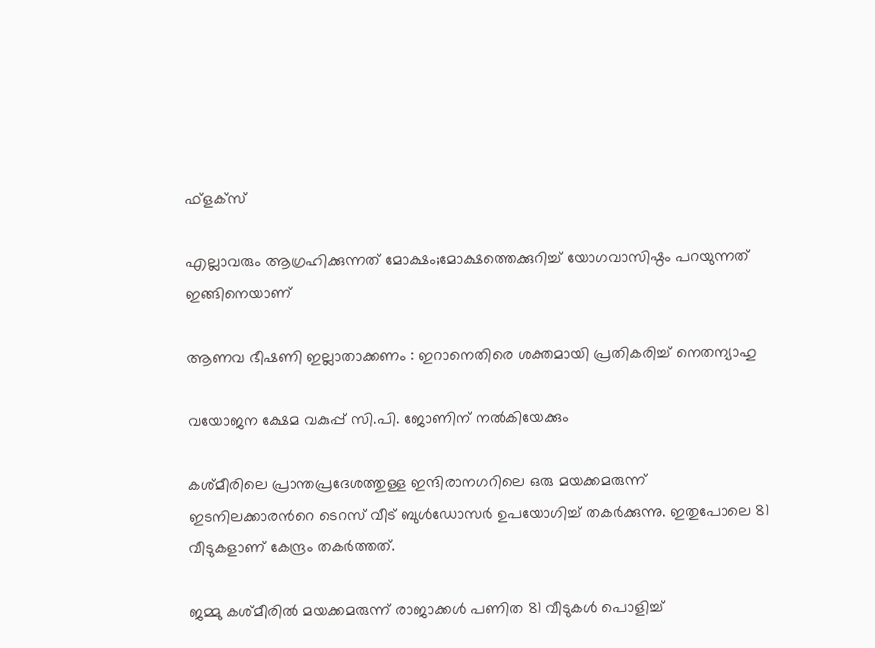ഫ്ളക്സ്

എല്ലാവരും ആഗ്രഹിക്കുന്നത് മോക്ഷം;മോക്ഷത്തെക്കുറിച്ച് യോഗവാസിഷ്ഠം പറയുന്നത് ഇങ്ങിനെയാണ്

ആണവ ഭീഷണി ഇല്ലാതാക്കണം : ഇറാനെതിരെ ശക്തമായി പ്രതികരിച്ച് നെതന്യാഹു

വയോജന ക്ഷേമ വകുപ്പ് സി.പി. ജോണിന് നല്‍കിയേക്കും

കശ്മീരിലെ പ്രാന്തപ്രദേശത്തുള്ള ഇന്ദിരാനഗറിലെ ഒരു മയക്കമരുന്ന് ഇടനിലക്കാരന്‍റെ ടെറസ് വീട് ബുള്‍ഡോസര്‍ ഉപയോഗിച്ച് തകര്‍ക്കുന്നു. ഇതുപോലെ 81 വീടുകളാണ് കേന്ദ്രം തകര്‍ത്തത്.

ജമ്മു കശ്മീരില്‍ മയക്കമരുന്ന് രാജാക്കള്‍ പണിത 81 വീടുകൾ പൊളിച്ച്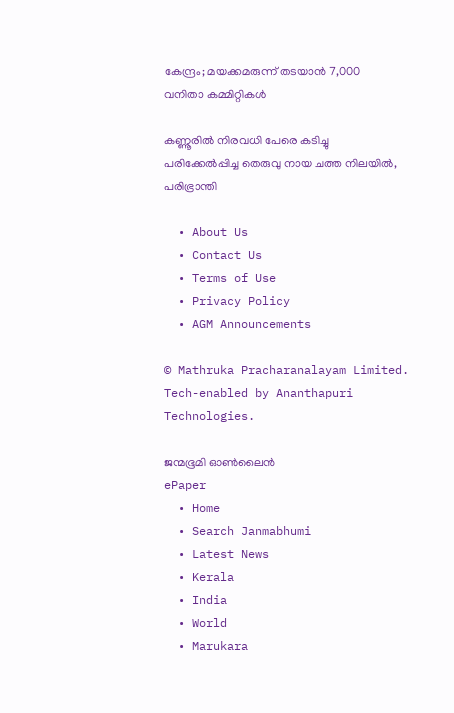കേന്ദ്രം; മയക്കമരുന്ന് തടയാന്‍ 7,000 വനിതാ കമ്മിറ്റികൾ

കണ്ണൂരില്‍ നിരവധി പേരെ കടിച്ചു പരിക്കേല്‍പ്പിച്ച തെരുവു നായ ചത്ത നിലയില്‍, പരിഭ്രാന്തി

  • About Us
  • Contact Us
  • Terms of Use
  • Privacy Policy
  • AGM Announcements

© Mathruka Pracharanalayam Limited.
Tech-enabled by Ananthapuri Technologies.

ജന്മഭൂമി ഓണ്‍ലൈന്‍
ePaper
  • Home
  • Search Janmabhumi
  • Latest News
  • Kerala
  • India
  • World
  • Marukara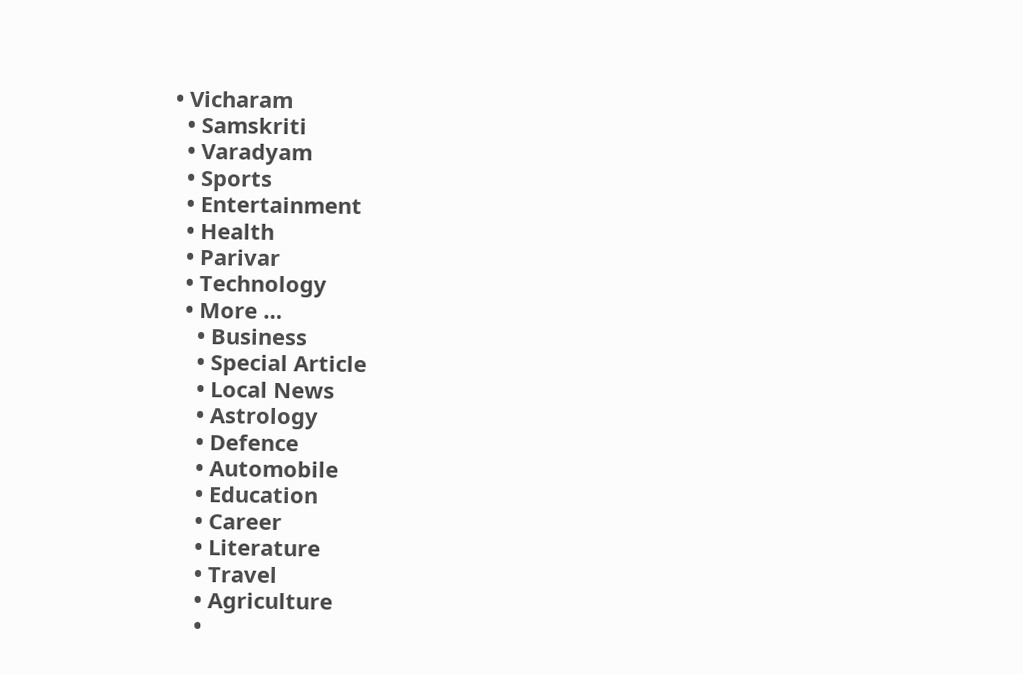• Vicharam
  • Samskriti
  • Varadyam
  • Sports
  • Entertainment
  • Health
  • Parivar
  • Technology
  • More …
    • Business
    • Special Article
    • Local News
    • Astrology
    • Defence
    • Automobile
    • Education
    • Career
    • Literature
    • Travel
    • Agriculture
    •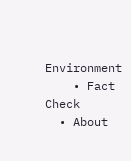Environment
    • Fact Check
  • About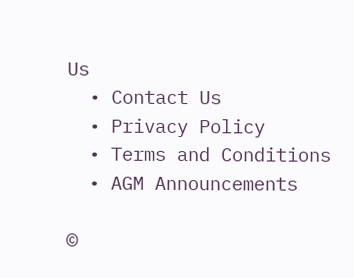Us
  • Contact Us
  • Privacy Policy
  • Terms and Conditions
  • AGM Announcements

©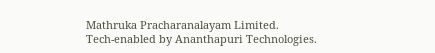Mathruka Pracharanalayam Limited.
Tech-enabled by Ananthapuri Technologies.